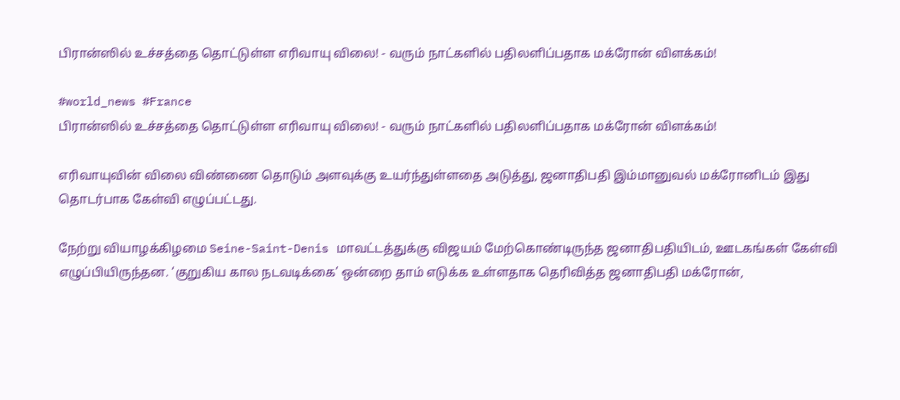பிரான்ஸில் உச்சத்தை தொட்டுள்ள எரிவாயு விலை! - வரும் நாட்களில் பதிலளிப்பதாக மக்ரோன் விளக்கம்!

#world_news #France
பிரான்ஸில் உச்சத்தை தொட்டுள்ள எரிவாயு விலை! - வரும் நாட்களில் பதிலளிப்பதாக மக்ரோன் விளக்கம்!

எரிவாயுவின் விலை விண்ணை தொடும் அளவுக்கு உயர்ந்துள்ளதை அடுத்து, ஜனாதிபதி இம்மானுவல் மக்ரோனிடம் இது தொடர்பாக கேள்வி எழுப்பட்டது.

நேற்று வியாழக்கிழமை Seine-Saint-Denis மாவட்டத்துக்கு விஜயம் மேற்கொண்டிருந்த ஜனாதிபதியிடம், ஊடகங்கள் கேள்வி எழுப்பியிருந்தன. ‘குறுகிய கால நடவடிக்கை’ ஒன்றை தாம் எடுக்க உள்ளதாக தெரிவித்த ஜனாதிபதி மக்ரோன்,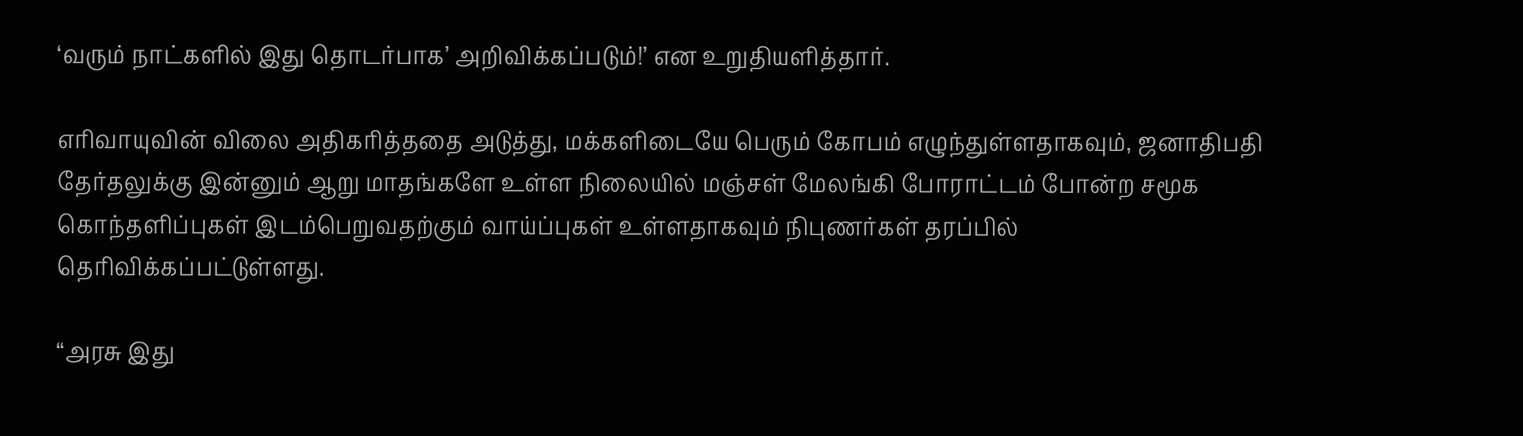‘வரும் நாட்களில் இது தொடர்பாக’ அறிவிக்கப்படும்!’ என உறுதியளித்தார்.

எரிவாயுவின் விலை அதிகரித்ததை அடுத்து, மக்களிடையே பெரும் கோபம் எழுந்துள்ளதாகவும், ஜனாதிபதி தேர்தலுக்கு இன்னும் ஆறு மாதங்களே உள்ள நிலையில் மஞ்சள் மேலங்கி போராட்டம் போன்ற சமூக கொந்தளிப்புகள் இடம்பெறுவதற்கும் வாய்ப்புகள் உள்ளதாகவும் நிபுணர்கள் தரப்பில் தெரிவிக்கப்பட்டுள்ளது.

“அரசு இது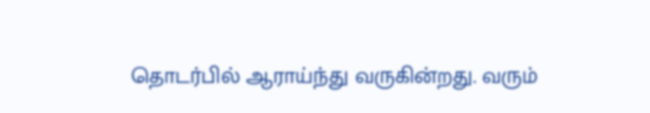தொடர்பில் ஆராய்ந்து வருகின்றது. வரும்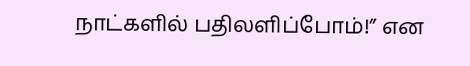நாட்களில் பதிலளிப்போம்!” என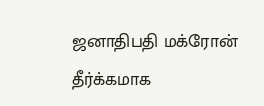ஜனாதிபதி மக்ரோன் தீர்க்கமாக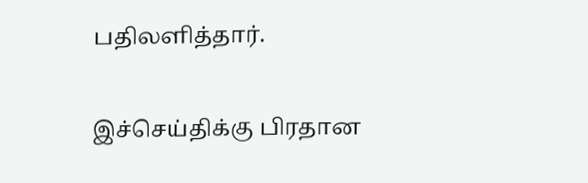பதிலளித்தார்.

இச்செய்திக்கு பிரதான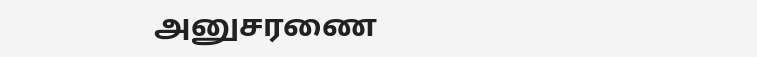அனுசரணை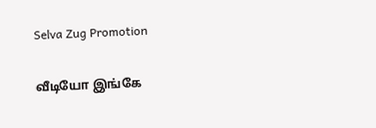Selva Zug Promotion

வீடியோ இங்கே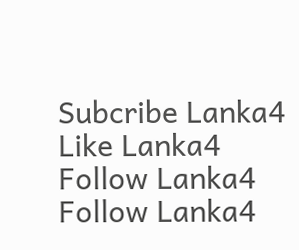Subcribe Lanka4
Like Lanka4
Follow Lanka4
Follow Lanka4